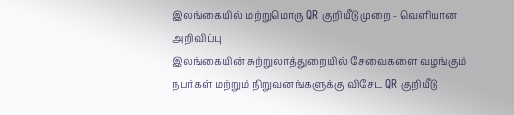இலங்கையில் மற்றுமொரு QR குறியீடு முறை - வெளியான அறிவிப்பு
இலங்கையின் சுற்றுலாத்துறையில் சேவைகளை வழங்கும் நபர்கள் மற்றும் நிறுவனங்களுக்கு விசேட QR குறியீடு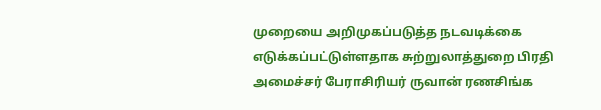முறையை அறிமுகப்படுத்த நடவடிக்கை எடுக்கப்பட்டுள்ளதாக சுற்றுலாத்துறை பிரதி அமைச்சர் பேராசிரியர் ருவான் ரணசிங்க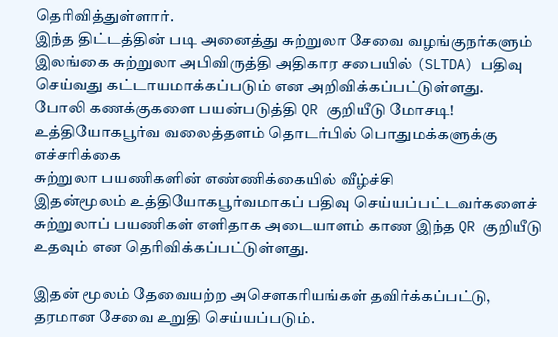தெரிவித்துள்ளார்.
இந்த திட்டத்தின் படி அனைத்து சுற்றுலா சேவை வழங்குநர்களும் இலங்கை சுற்றுலா அபிவிருத்தி அதிகார சபையில் (SLTDA) பதிவு செய்வது கட்டாயமாக்கப்படும் என அறிவிக்கப்பட்டுள்ளது.
போலி கணக்குகளை பயன்படுத்தி QR குறியீடு மோசடி! உத்தியோகபூர்வ வலைத்தளம் தொடர்பில் பொதுமக்களுக்கு எச்சரிக்கை
சுற்றுலா பயணிகளின் எண்ணிக்கையில் வீழ்ச்சி
இதன்மூலம் உத்தியோகபூர்வமாகப் பதிவு செய்யப்பட்டவர்களைச் சுற்றுலாப் பயணிகள் எளிதாக அடையாளம் காண இந்த QR குறியீடு உதவும் என தெரிவிக்கப்பட்டுள்ளது.

இதன் மூலம் தேவையற்ற அசௌகரியங்கள் தவிர்க்கப்பட்டு, தரமான சேவை உறுதி செய்யப்படும்.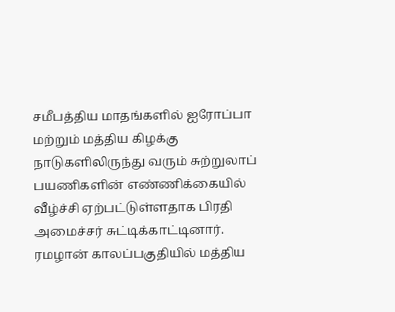சமீபத்திய மாதங்களில் ஐரோப்பா மற்றும் மத்திய கிழக்கு நாடுகளிலிருந்து வரும் சுற்றுலாப் பயணிகளின் எண்ணிக்கையில் வீழ்ச்சி ஏற்பட்டுள்ளதாக பிரதி அமைச்சர் சுட்டிக்காட்டினார்.
ரமழான் காலப்பகுதியில் மத்திய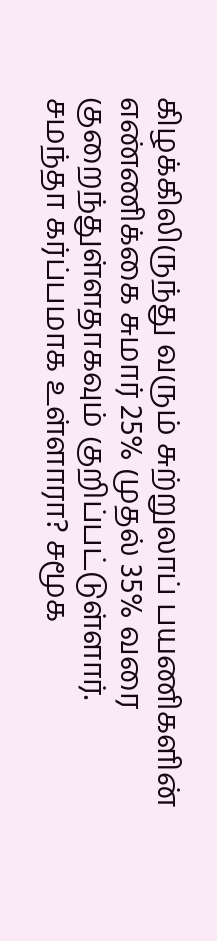கிழக்கிலிருந்து வரும் சுற்றுலாப் பயணிகளின் எண்ணிக்கை சுமார் 25% முதல் 35% வரை குறைந்துள்ளதாகவும் குறிப்பட்டுள்ளார்.
சமந்தா கர்ப்பமாக உள்ளாரா? சமூக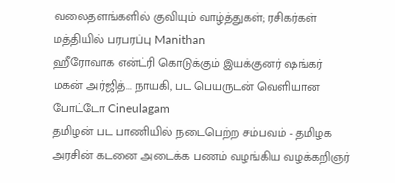வலைதளங்களில் குவியும் வாழ்த்துகள்; ரசிகர்கள் மத்தியில் பரபரப்பு Manithan
ஹீரோவாக என்ட்ரி கொடுக்கும் இயக்குனர் ஷங்கர் மகன் அர்ஜித்... நாயகி, பட பெயருடன் வெளியான போட்டோ Cineulagam
தமிழன் பட பாணியில் நடைபெற்ற சம்பவம் - தமிழக அரசின் கடனை அடைக்க பணம் வழங்கிய வழக்கறிஞர்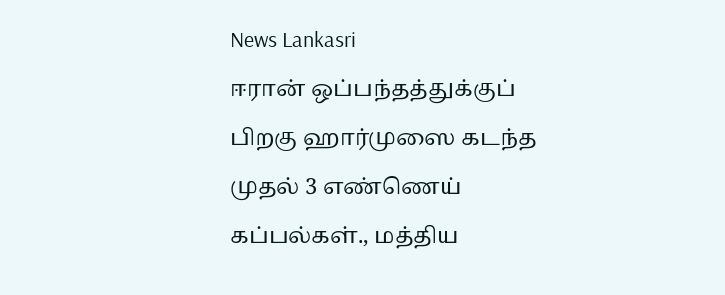News Lankasri
ஈரான் ஒப்பந்தத்துக்குப் பிறகு ஹார்முஸை கடந்த முதல் 3 எண்ணெய் கப்பல்கள்., மத்திய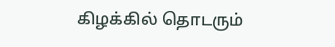கிழக்கில் தொடரும்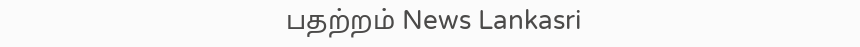பதற்றம் News Lankasri